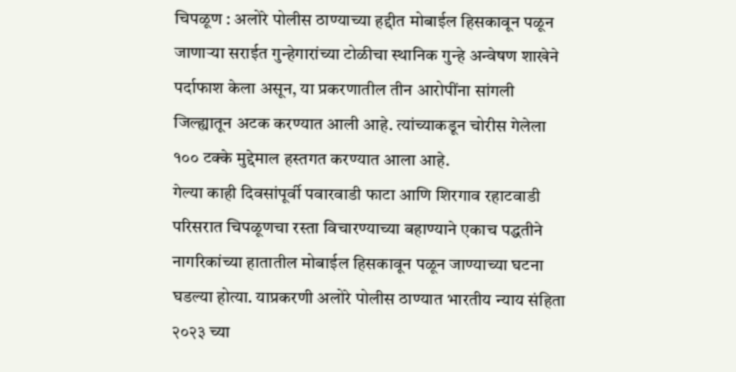चिपळूण : अलोरे पोलीस ठाण्याच्या हद्दीत मोबाईल हिसकावून पळून जाणाऱ्या सराईत गुन्हेगारांच्या टोळीचा स्थानिक गुन्हे अन्वेषण शाखेने पर्दाफाश केला असून, या प्रकरणातील तीन आरोपींना सांगली जिल्ह्यातून अटक करण्यात आली आहे. त्यांच्याकडून चोरीस गेलेला १०० टक्के मुद्देमाल हस्तगत करण्यात आला आहे.
गेल्या काही दिवसांपूर्वी पवारवाडी फाटा आणि शिरगाव रहाटवाडी परिसरात चिपळूणचा रस्ता विचारण्याच्या बहाण्याने एकाच पद्धतीने नागरिकांच्या हातातील मोबाईल हिसकावून पळून जाण्याच्या घटना घडल्या होत्या. याप्रकरणी अलोरे पोलीस ठाण्यात भारतीय न्याय संहिता २०२३ च्या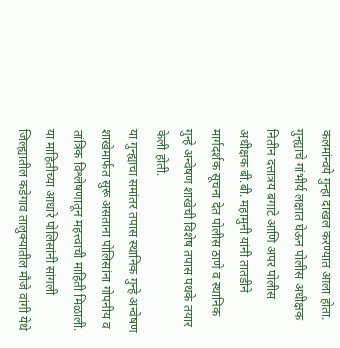कलमांन्वये गुन्हा दाखल करण्यात आला होता. गुन्ह्याचे गांभीर्य लक्षात घेऊन पोलीस अधीक्षक नितीन दत्तात्रय बगाटे आणि अपर पोलीस अधीक्षक बी.बी. महामुनी यांनी तातडीने मार्गदर्शक सूचना देत पोलीस ठाणे व स्थानिक गुन्हे अन्वेषण शाखेची विशेष तपास पथके तयार केली होती.
या गुन्ह्याचा समांतर तपास स्थानिक गुन्हे अन्वेषण शाखेमार्फत सुरू असताना पोलिसांना गोपनीय व तांत्रिक विश्लेषणातून महत्त्वाची माहिती मिळाली. या माहितीच्या आधारे पोलिसांनी सांगली जिल्ह्यातील कडेगाव तालुक्यातील मौजे वांगी येथे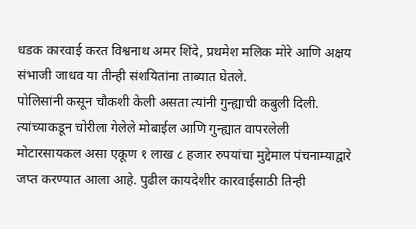धडक कारवाई करत विश्वनाथ अमर शिंदे, प्रथमेश मलिक मोरे आणि अक्षय संभाजी जाधव या तीन्ही संशयितांना ताब्यात घेतले.
पोलिसांनी कसून चौकशी केली असता त्यांनी गुन्ह्याची कबुली दिली. त्यांच्याकडून चोरीला गेलेले मोबाईल आणि गुन्ह्यात वापरलेली मोटारसायकल असा एकूण १ लाख ८ हजार रुपयांचा मुद्देमाल पंचनाम्याद्वारे जप्त करण्यात आला आहे. पुढील कायदेशीर कारवाईसाठी तिन्ही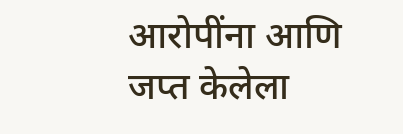आरोपींना आणि जप्त केलेला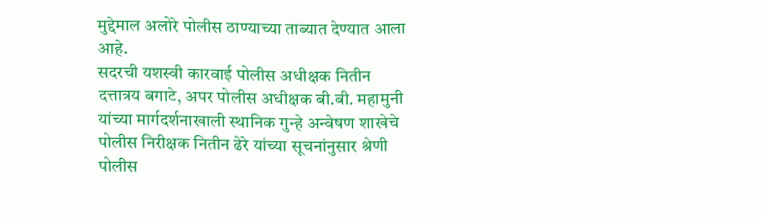मुद्देमाल अलोरे पोलीस ठाण्याच्या ताब्यात देण्यात आला आहे.
सदरची यशस्वी कारवाई पोलीस अधीक्षक नितीन दत्तात्रय बगाटे, अपर पोलीस अधीक्षक बी.बी. महामुनी यांच्या मार्गदर्शनाखाली स्थानिक गुन्हे अन्वेषण शाखेचे पोलीस निरीक्षक नितीन ढेरे यांच्या सूचनांनुसार श्रेणी पोलीस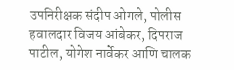उपनिरीक्षक संदीप ओगले, पोलीस हवालदार विजय आंबेकर, दिपराज पाटील, योगेश नार्वेकर आणि चालक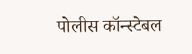पोलीस कॉन्स्टेबल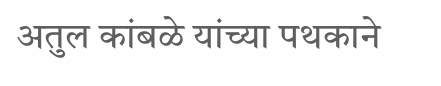अतुल कांबळे यांच्या पथकाने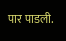पार पाडली.